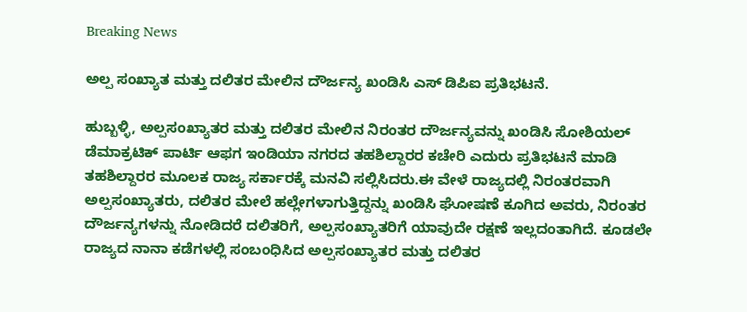Breaking News

ಅಲ್ಪ ಸಂಖ್ಯಾತ ಮತ್ತು ದಲಿತರ ಮೇಲಿನ ದೌರ್ಜನ್ಯ ಖಂಡಿಸಿ ಎಸ್ ಡಿಪಿಐ ಪ್ರತಿಭಟನೆ.

ಹುಬ್ಬಳ್ಳಿ, ಅಲ್ಪಸಂಖ್ಯಾತರ ಮತ್ತು ದಲಿತರ ಮೇಲಿನ ನಿರಂತರ ದೌರ್ಜನ್ಯವನ್ನು ಖಂಡಿಸಿ ಸೋಶಿಯಲ್ ಡೆಮಾಕ್ರಟಿಕ್ ಪಾರ್ಟಿ ಆಫಗ ಇಂಡಿಯಾ ನಗರದ ತಹಶಿಲ್ದಾರರ ಕಚೇರಿ ಎದುರು ಪ್ರತಿಭಟನೆ ಮಾಡಿ ತಹಶಿಲ್ದಾರರ ಮೂಲಕ ರಾಜ್ಯ ಸರ್ಕಾರಕ್ಕೆ ಮನವಿ ಸಲ್ಲಿಸಿದರು.ಈ ವೇಳೆ ರಾಜ್ಯದಲ್ಲಿ ನಿರಂತರವಾಗಿ ಅಲ್ಪಸಂಖ್ಯಾತರು, ದಲಿತರ ಮೇಲೆ ಹಲ್ಲೇಗಳಾಗುತ್ತಿದ್ದನ್ನು ಖಂಡಿಸಿ ಘೋಷಣೆ ಕೂಗಿದ ಅವರು, ನಿರಂತರ ದೌರ್ಜನ್ಯಗಳನ್ನು ನೋಡಿದರೆ ದಲಿತರಿಗೆ, ಅಲ್ಪಸಂಖ್ಯಾತರಿಗೆ ಯಾವುದೇ ರಕ್ಷಣೆ ಇಲ್ಲದಂತಾಗಿದೆ‌. ಕೂಡಲೇ ರಾಜ್ಯದ ನಾನಾ ಕಡೆಗಳಲ್ಲಿ ಸಂಬಂಧಿಸಿದ ಅಲ್ಪಸಂಖ್ಯಾತರ ಮತ್ತು ದಲಿತರ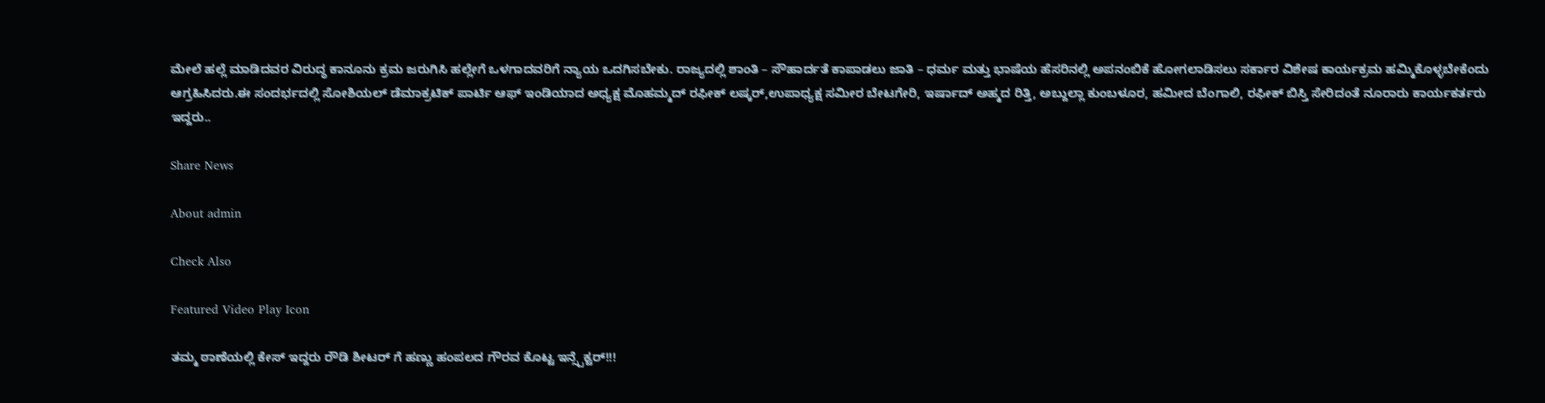ಮೇಲೆ ಹಲ್ಲೆ ಮಾಡಿದವರ ವಿರುದ್ಧ ಕಾನೂನು ಕ್ರಮ ಜರುಗಿಸಿ ಹಲ್ಲೇಗೆ ಒಳಗಾದವರಿಗೆ ನ್ಯಾಯ ಒದಗಿಸಬೇಕು. ರಾಜ್ಯದಲ್ಲಿ ಶಾಂತಿ – ಸೌಹಾರ್ದತೆ‌ ಕಾಪಾಡಲು ಜಾತಿ – ಧರ್ಮ ಮತ್ತು ಭಾಷೆಯ ಹೆಸರಿನಲ್ಲಿ ಅಪನಂಬಿಕೆ ಹೋಗಲಾಡಿಸಲು ಸರ್ಕಾರ ವಿಶೇಷ ಕಾರ್ಯಕ್ರಮ ಹಮ್ಮಿಕೊಳ್ಳಬೇಕೆಂದು ಆಗ್ರಹಿಸಿದರು.ಈ ಸಂದರ್ಭದಲ್ಲಿ ಸೋಶಿಯಲ್ ಡೆಮಾಕ್ರಟಿಕ್ ಪಾರ್ಟಿ ಆಫ್ ಇಂಡಿಯಾದ ಅಧ್ಯಕ್ಷ ಮೊಹಮ್ಮದ್ ರಫೀಕ್ ಲಷ್ಕರ್,ಉಪಾಧ್ಯಕ್ಷ ಸಮೀರ ಬೇಟಗೇರಿ, ಇರ್ಷಾದ್ ಅಹ್ಮದ ರಿತ್ತಿ, ಅಬ್ದುಲ್ಲಾ ಕುಂಬಳೂರ, ಹಮೀದ ಬೆಂಗಾಲಿ, ರಫೀಕ್ ಬಿಸ್ತಿ ಸೇರಿದಂತೆ ನೂರಾರು ಕಾರ್ಯಕರ್ತರು ಇದ್ದರು..

Share News

About admin

Check Also

Featured Video Play Icon

ತಮ್ಮ ಠಾಣೆಯಲ್ಲಿ ಕೇಸ್ ಇದ್ದರು ರೌಡಿ ಶೀಟರ್ ಗೆ ಹಣ್ಣು ಹಂಪಲದ ಗೌರವ ಕೊಟ್ಟ ಇನ್ಸ್ಪೆಕ್ಟರ್!!!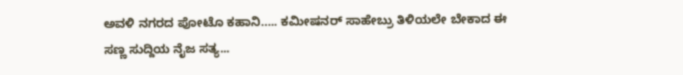ಅವಳಿ ನಗರದ ಪೋಟೊ ಕಹಾನಿ….. ಕಮೀಷನರ್ ಸಾಹೇಬ್ರು ತಿಳಿಯಲೇ ಬೇಕಾದ ಈ ಸಣ್ಣ ಸುದ್ದಿಯ ನೈಜ ಸತ್ಯ...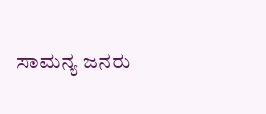ಸಾಮನ್ಯ ಜನರು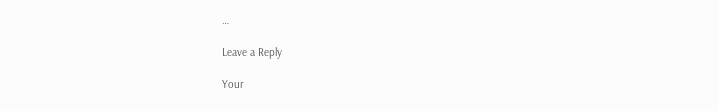…

Leave a Reply

Your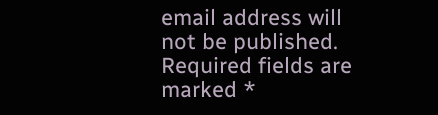email address will not be published. Required fields are marked *